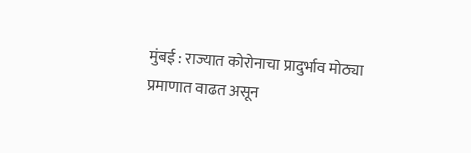मुंबई : राज्यात कोरोनाचा प्रादुर्भाव मोठ्या प्रमाणात वाढत असून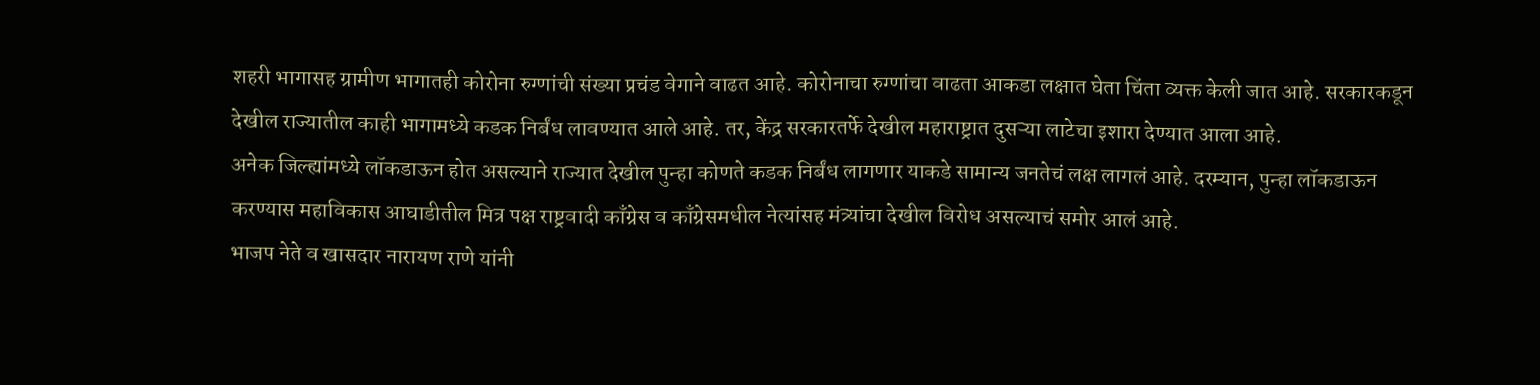शहरी भागासह ग्रामीण भागातही कोरोना रुग्णांची संख्या प्रचंड वेगाने वाढत आहे. कोरोनाचा रुग्णांचा वाढता आकडा लक्षात घेता चिंता व्यक्त केली जात आहे. सरकारकडून देखील राज्यातील काही भागामध्ये कडक निर्बंध लावण्यात आले आहे. तर, केंद्र सरकारतर्फे देखील महाराष्ट्रात दुसऱ्या लाटेचा इशारा देण्यात आला आहे.
अनेक जिल्ह्यांमध्ये लॉकडाऊन होत असल्याने राज्यात देखील पुन्हा कोणते कडक निर्बंध लागणार याकडे सामान्य जनतेचं लक्ष लागलं आहे. दरम्यान, पुन्हा लॉकडाऊन करण्यास महाविकास आघाडीतील मित्र पक्ष राष्ट्रवादी काँग्रेस व काँग्रेसमधील नेत्यांसह मंत्र्यांचा देखील विरोध असल्याचं समोर आलं आहे.
भाजप नेते व खासदार नारायण राणे यांनी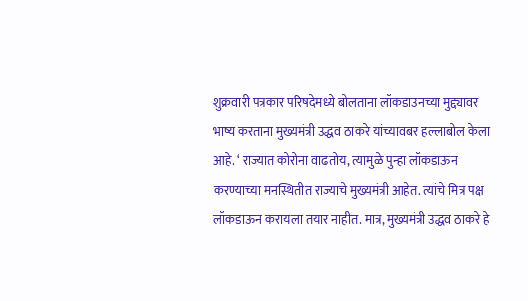शुक्रवारी पत्रकार परिषदेमध्ये बोलताना लॉकडाउनच्या मुद्द्यावर भाष्य करताना मुख्यमंत्री उद्धव ठाकरे यांच्यावबर हल्लाबोल केला आहे. ‘ राज्यात कोरोना वाढतोय, त्यामुळे पुन्हा लॉकडाऊन करण्याच्या मनस्थितीत राज्याचे मुख्यमंत्री आहेत. त्यांचे मित्र पक्ष लॉकडाऊन करायला तयार नाहीत. मात्र, मुख्यमंत्री उद्धव ठाकरे हे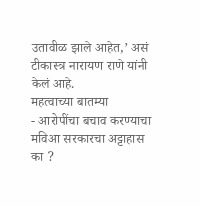उतावीळ झाले आहेत,’ असं टीकास्त्र नारायण राणे यांनी केलं आहे.
महत्वाच्या बातम्या
- आरोपींचा बचाव करण्याचा मविआ सरकारचा अट्टाहास का ?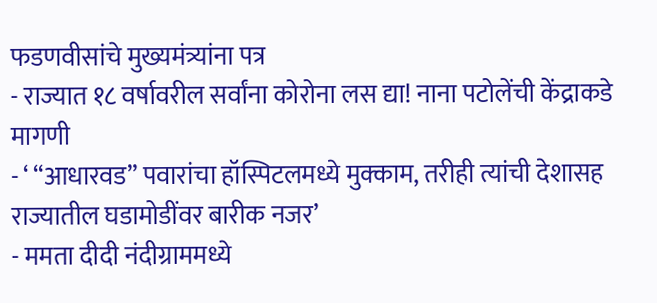फडणवीसांचे मुख्यमंत्र्यांना पत्र
- राज्यात १८ वर्षावरील सर्वांना कोरोना लस द्या! नाना पटोलेंची केंद्राकडे मागणी
- ‘ “आधारवड” पवारांचा हॉस्पिटलमध्ये मुक्काम, तरीही त्यांची देशासह राज्यातील घडामोडींवर बारीक नजर’
- ममता दीदी नंदीग्राममध्ये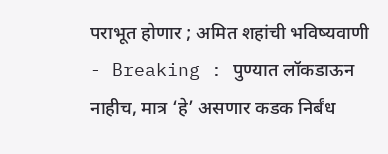पराभूत होणार ; अमित शहांची भविष्यवाणी
- Breaking : पुण्यात लॉकडाऊन नाहीच, मात्र ‘हे’ असणार कडक निर्बंध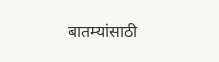बातम्यांसाठी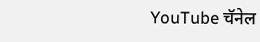YouTube चॅनेल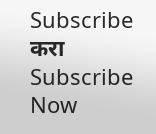Subscribe करा
Subscribe Now